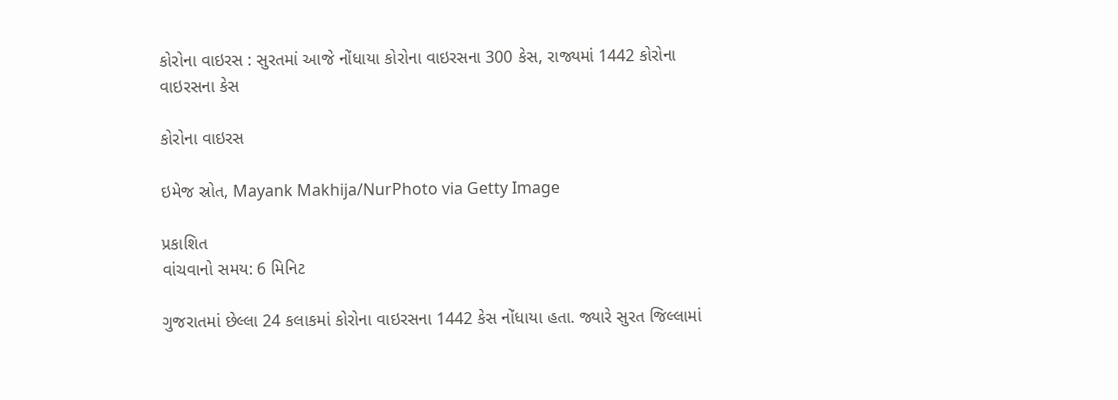કોરોના વાઇરસ : સુરતમાં આજે નોંધાયા કોરોના વાઇરસના 300 કેસ, રાજ્યમાં 1442 કોરોના વાઇરસના કેસ

કોરોના વાઇરસ

ઇમેજ સ્રોત, Mayank Makhija/NurPhoto via Getty Image

પ્રકાશિત
વાંચવાનો સમય: 6 મિનિટ

ગુજરાતમાં છેલ્લા 24 કલાકમાં કોરોના વાઇરસના 1442 કેસ નોંધાયા હતા. જ્યારે સુરત જિલ્લામાં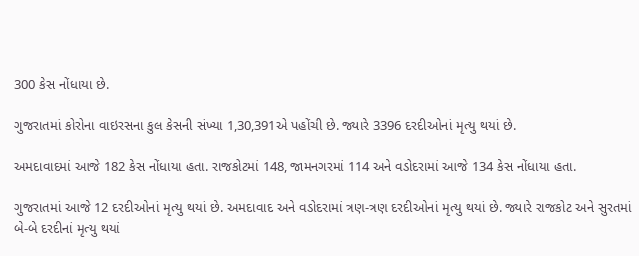300 કેસ નોંધાયા છે.

ગુજરાતમાં કોરોના વાઇરસના કુલ કેસની સંખ્યા 1,30,391એ પહોંચી છે. જ્યારે 3396 દરદીઓનાં મૃત્યુ થયાં છે.

અમદાવાદમાં આજે 182 કેસ નોંધાયા હતા. રાજકોટમાં 148, જામનગરમાં 114 અને વડોદરામાં આજે 134 કેસ નોંધાયા હતા.

ગુજરાતમાં આજે 12 દરદીઓનાં મૃત્યુ થયાં છે. અમદાવાદ અને વડોદરામાં ત્રણ-ત્રણ દરદીઓનાં મૃત્યુ થયાં છે. જ્યારે રાજકોટ અને સુરતમાં બે-બે દરદીનાં મૃત્યુ થયાં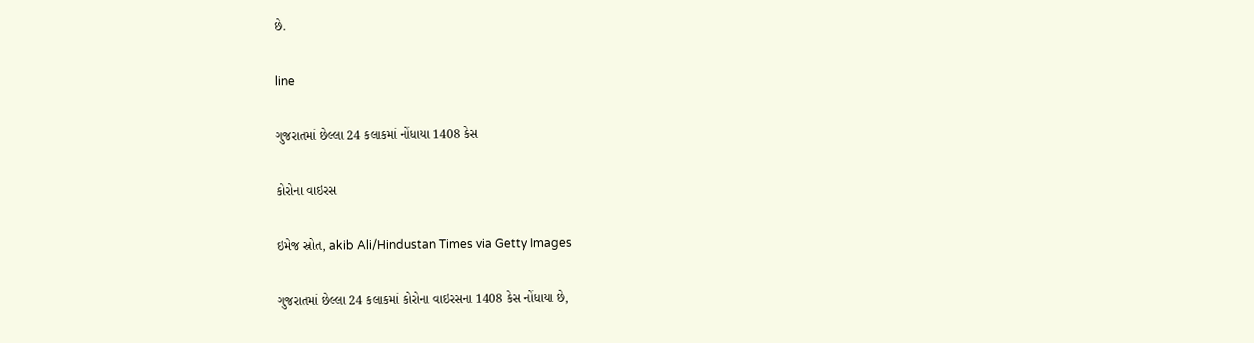છે.

line

ગુજરાતમાં છેલ્લા 24 કલાકમાં નોંધાયા 1408 કેસ

કોરોના વાઇરસ

ઇમેજ સ્રોત, akib Ali/Hindustan Times via Getty Images

ગુજરાતમાં છેલ્લા 24 કલાકમાં કોરોના વાઇરસના 1408 કેસ નોંધાયા છે,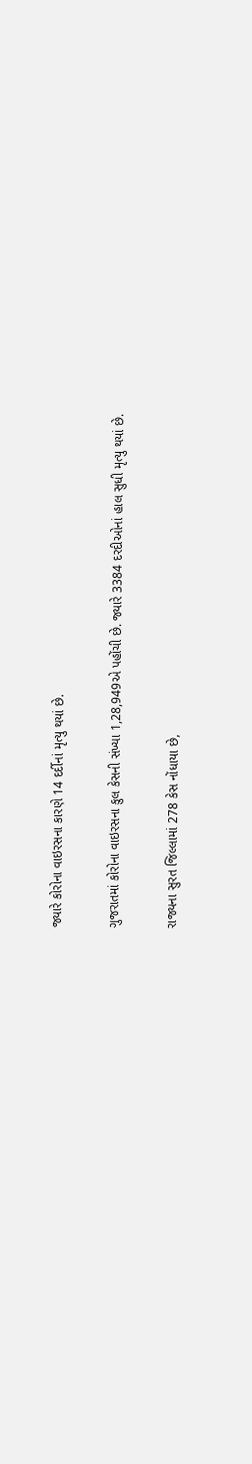જ્યારે કોરોના વાઇરસના કારણે 14 દર્દીનાં મૃત્યુ થયાં છે.

ગુજરાતમાં કોરોના વાઇરસના કુલ કેસની સંખ્યા 1,28,949એ પહોંચી છે. જ્યારે 3384 દરદીઓનાં હાલ સુધી મૃત્યુ થયાં છે.

રાજ્યના સુરત જિલ્લામાં 278 કેસ નોંધાયા છે,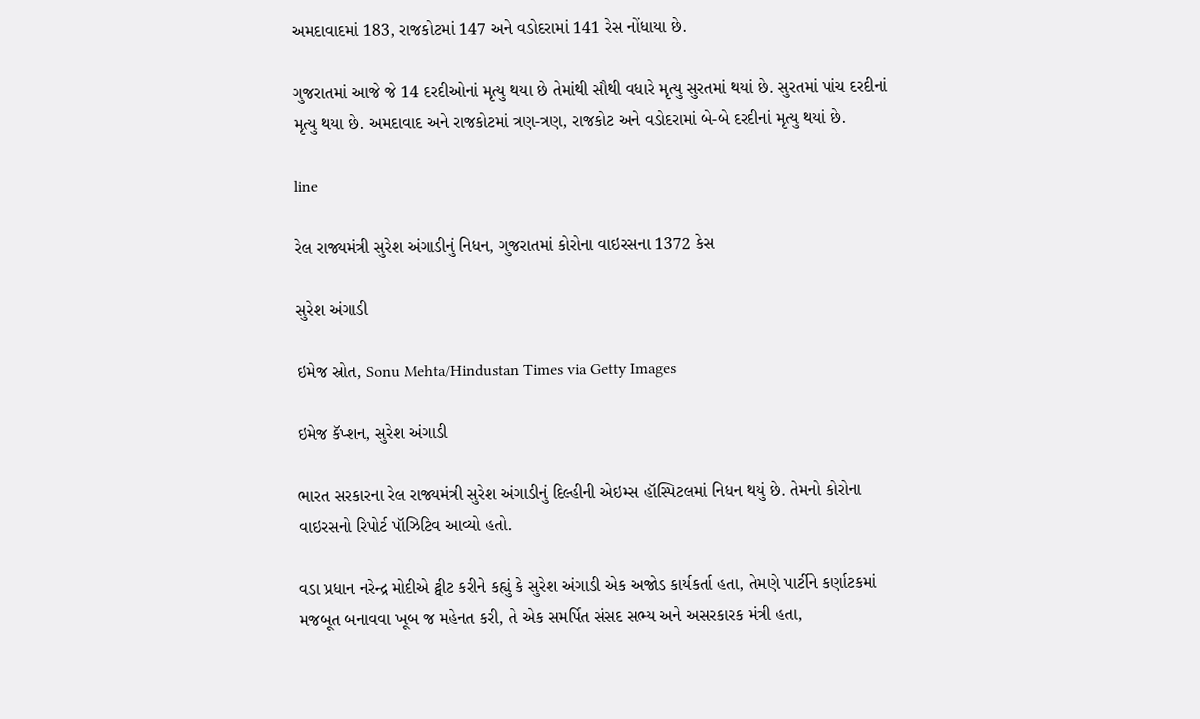અમદાવાદમાં 183, રાજકોટમાં 147 અને વડોદરામાં 141 રેસ નોંધાયા છે.

ગુજરાતમાં આજે જે 14 દરદીઓનાં મૃત્યુ થયા છે તેમાંથી સૌથી વધારે મૃત્યુ સુરતમાં થયાં છે. સુરતમાં પાંચ દરદીનાં મૃત્યુ થયા છે. અમદાવાદ અને રાજકોટમાં ત્રણ-ત્રણ, રાજકોટ અને વડોદરામાં બે-બે દરદીનાં મૃત્યુ થયાં છે.

line

રેલ રાજ્યમંત્રી સુરેશ અંગાડીનું નિધન, ગુજરાતમાં કોરોના વાઇરસના 1372 કેસ

સુરેશ અંગાડી

ઇમેજ સ્રોત, Sonu Mehta/Hindustan Times via Getty Images

ઇમેજ કૅપ્શન, સુરેશ અંગાડી

ભારત સરકારના રેલ રાજ્યમંત્રી સુરેશ અંગાડીનું દિલ્હીની એઇમ્સ હૉસ્પિટલમાં નિધન થયું છે. તેમનો કોરોના વાઇરસનો રિપોર્ટ પૉઝિટિવ આવ્યો હતો.

વડા પ્રધાન નરેન્દ્ર મોદીએ ટ્વીટ કરીને કહ્યું કે સુરેશ અંગાડી એક અજોડ કાર્યકર્તા હતા, તેમણે પાર્ટીને કર્ણાટકમાં મજબૂત બનાવવા ખૂબ જ મહેનત કરી, તે એક સમર્પિત સંસદ સભ્ય અને અસરકારક મંત્રી હતા,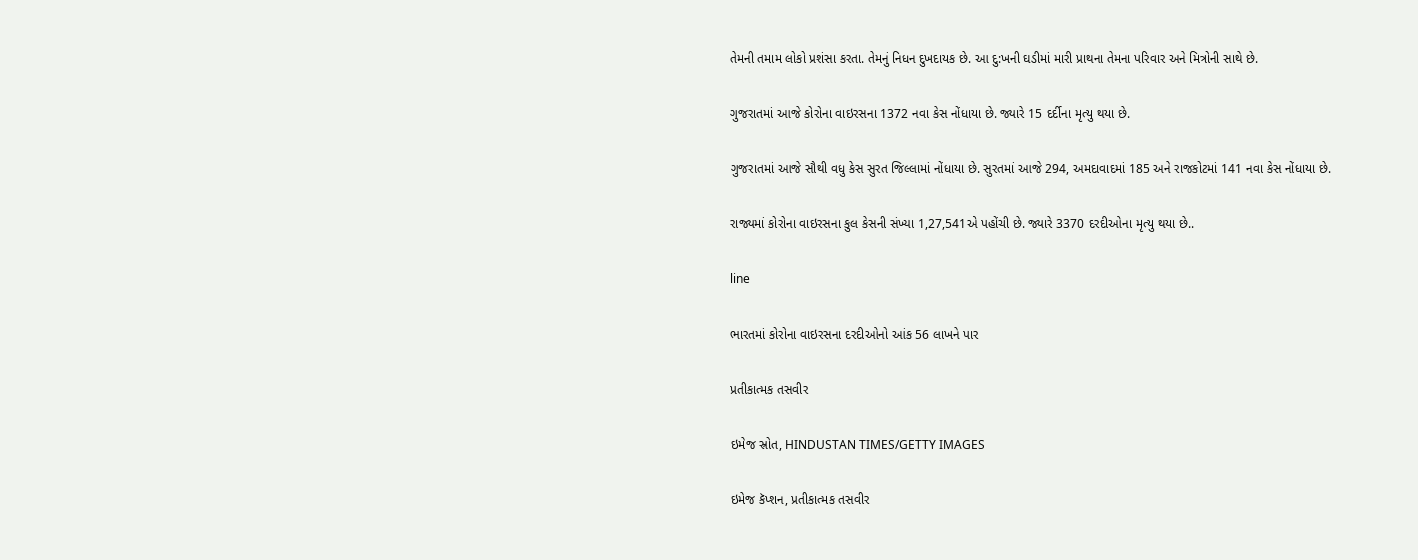તેમની તમામ લોકો પ્રશંસા કરતા. તેમનું નિધન દુખદાયક છે. આ દુ:ખની ઘડીમાં મારી પ્રાથના તેમના પરિવાર અને મિત્રોની સાથે છે.

ગુજરાતમાં આજે કોરોના વાઇરસના 1372 નવા કેસ નોંધાયા છે. જ્યારે 15 દર્દીના મૃત્યુ થયા છે.

ગુજરાતમાં આજે સૌથી વધુ કેસ સુરત જિલ્લામાં નોંધાયા છે. સુરતમાં આજે 294, અમદાવાદમાં 185 અને રાજકોટમાં 141 નવા કેસ નોંધાયા છે.

રાજ્યમાં કોરોના વાઇરસના કુલ કેસની સંખ્યા 1,27,541એ પહોંચી છે. જ્યારે 3370 દરદીઓના મૃત્યુ થયા છે..

line

ભારતમાં કોરોના વાઇરસના દરદીઓનો આંક 56 લાખને પાર

પ્રતીકાત્મક તસવીર

ઇમેજ સ્રોત, HINDUSTAN TIMES/GETTY IMAGES

ઇમેજ કૅપ્શન, પ્રતીકાત્મક તસવીર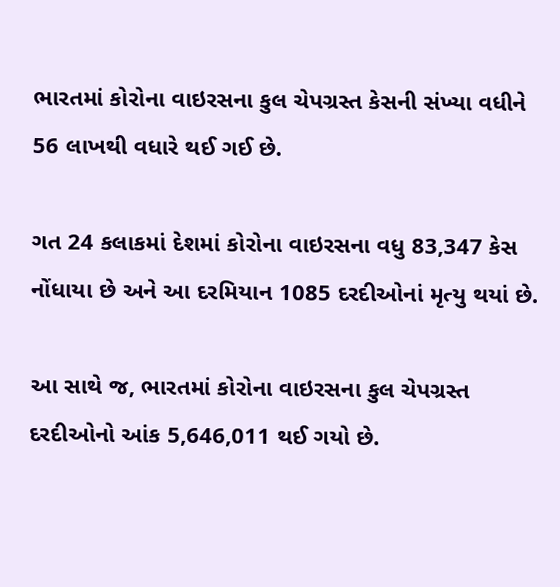ભારતમાં કોરોના વાઇરસના કુલ ચેપગ્રસ્ત કેસની સંખ્યા વધીને 56 લાખથી વધારે થઈ ગઈ છે.

ગત 24 કલાકમાં દેશમાં કોરોના વાઇરસના વધુ 83,347 કેસ નોંધાયા છે અને આ દરમિયાન 1085 દરદીઓનાં મૃત્યુ થયાં છે.

આ સાથે જ, ભારતમાં કોરોના વાઇરસના કુલ ચેપગ્રસ્ત દરદીઓનો આંક 5,646,011 થઈ ગયો છે.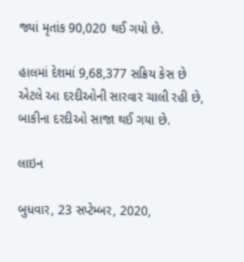જ્યાં મૃતાંક 90,020 થઈ ગયો છે.

હાલમાં દેશમાં 9,68,377 સક્રિય કેસ છે એટલે આ દરદીઓની સારવાર ચાલી રહી છે, બાકીના દરદીઓ સાજા થઈ ગયા છે.

લાઇન

બુધવાર, 23 સપ્ટેમ્બર, 2020,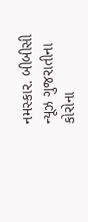નમસ્કાર. બીબીસી ન્યૂઝ ગુજરાતીના કોરોના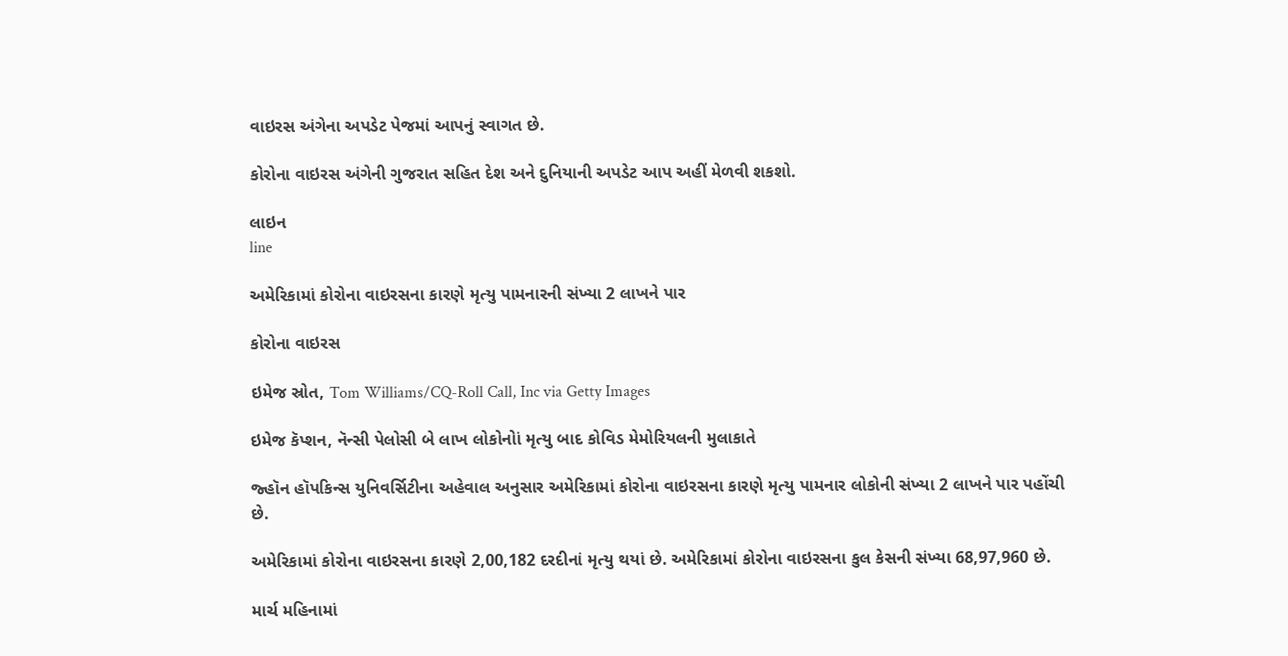વાઇરસ અંગેના અપડેટ પેજમાં આપનું સ્વાગત છે.

કોરોના વાઇરસ અંગેની ગુજરાત સહિત દેશ અને દુનિયાની અપડેટ આપ અહીં મેળવી શકશો.

લાઇન
line

અમેરિકામાં કોરોના વાઇરસના કારણે મૃત્યુ પામનારની સંખ્યા 2 લાખને પાર

કોરોના વાઇરસ

ઇમેજ સ્રોત, Tom Williams/CQ-Roll Call, Inc via Getty Images

ઇમેજ કૅપ્શન, નૅન્સી પેલોસી બે લાખ લોકોનોાં મૃત્યુ બાદ કોવિડ મેમોરિયલની મુલાકાતે

જ્હૉન હૉપકિન્સ યુનિવર્સિટીના અહેવાલ અનુસાર અમેરિકામાં કોરોના વાઇરસના કારણે મૃત્યુ પામનાર લોકોની સંખ્યા 2 લાખને પાર પહોંચી છે.

અમેરિકામાં કોરોના વાઇરસના કારણે 2,00,182 દરદીનાં મૃત્યુ થયાં છે. અમેરિકામાં કોરોના વાઇરસના કુલ કેસની સંખ્યા 68,97,960 છે.

માર્ચ મહિનામાં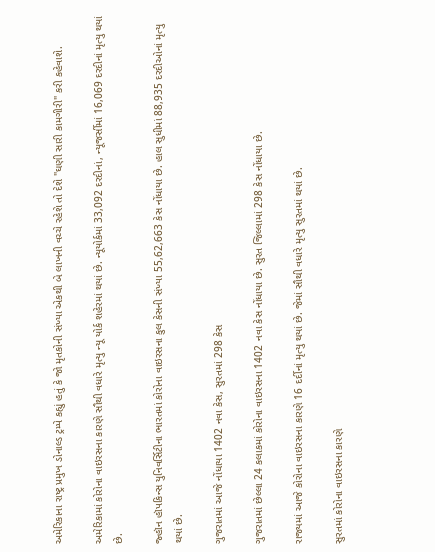અમેરિકાના રાષ્ટ્ર પ્રમુખ ડોનાલ્ડ ટ્રમ્પે કહ્યું હતું કે જો મૃતકોની સંખ્યા એકથી બે લાખની વચ્ચે રહેશે તો દેશે "ઘણી સારી કામગીરી" કરી કહેવાશે.

અમેરિકામાં કોરોના વાઇરસના કારણે સૌથી વધારે મૃત્યુ ન્યૂ યોર્ક શહેરમાં થયાં છે. ન્યૂયોર્કમાં 33,092 દરદીનાં, ન્યૂજર્સીમાં 16,069 દરદીનાં મૃત્યુ થયાં છે.

જ્હૉન હૉપકિન્સ યુનિવર્સિટીના ભારતમાં કોરોના વાઇરસના કુલ કેસની સંખ્યા 55,62,663 કેસ નોંધાયા છે. હાલ સુધીમાં 88,935 દરદીઓનાં મૃત્યુ થયાં છે.

ગુજરાતમાં આજે નોંધાયા 1402 નવા કેસ, સુરતમાં 298 કેસ

ગુજરાતમાં છેલ્લા 24 કલાકમાં કોરોના વાઇરસના 1402 નવા કેસ નોંધાયા છે. સુરત જિલ્લામાં 298 કેસ નોંધાયા છે.

રાજ્યમાં આજે કોરોના વાઇરસના કારણે 16 દર્દીનાં મૃત્યુ થયાં છે. જેમાં સૌથી વધારે મૃત્યુ સુરતમાં થયાં છે.

સુરતમાં કોરોના વાઇરસના કારણે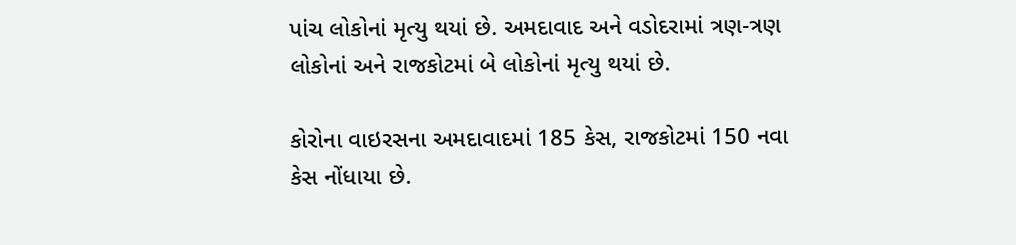પાંચ લોકોનાં મૃત્યુ થયાં છે. અમદાવાદ અને વડોદરામાં ત્રણ-ત્રણ લોકોનાં અને રાજકોટમાં બે લોકોનાં મૃત્યુ થયાં છે.

કોરોના વાઇરસના અમદાવાદમાં 185 કેસ, રાજકોટમાં 150 નવા કેસ નોંધાયા છે.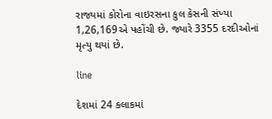રાજ્યમાં કોરોના વાઇરસના કુલ કેસની સંખ્યા 1,26,169એ પહોંચી છે. જ્યારે 3355 દરદીઓનાં મૃત્યુ થયાં છે.

line

દેશમાં 24 કલાકમાં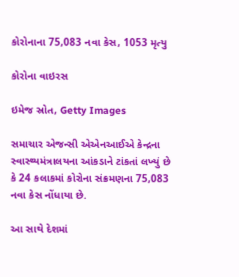કોરોનાના 75,083 નવા કેસ, 1053 મૃત્યુ

કોરોના વાઇરસ

ઇમેજ સ્રોત, Getty Images

સમાચાર એજન્સી એએનઆઈએ કેન્દ્રના સ્વાસ્થ્યમંત્રાલયના આંકડાને ટાંકતાં લખ્યું છે કે 24 કલાકમાં કોરોના સંક્રમણના 75,083 નવા કેસ નોંધાયા છે.

આ સાથે દેશમાં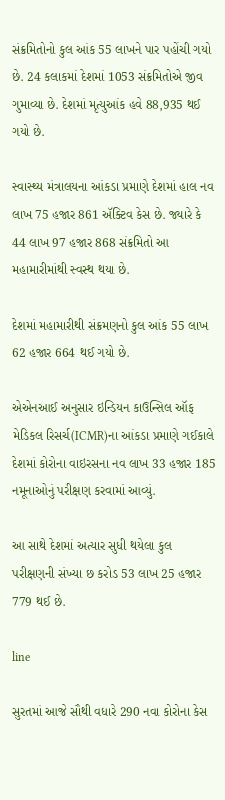સંક્રમિતોનો કુલ આંક 55 લાખને પાર પહોંચી ગયો છે. 24 કલાકમાં દેશમાં 1053 સંક્રમિતોએ જીવ ગુમાવ્યા છે. દેશમાં મૃત્યુઆંક હવે 88,935 થઈ ગયો છે.

સ્વાસ્થ્ય મંત્રાલયના આંકડા પ્રમાણે દેશમાં હાલ નવ લાખ 75 હજાર 861 ઍક્ટિવ કેસ છે. જ્યારે કે 44 લાખ 97 હજાર 868 સંક્રમિતો આ મહામારીમાંથી સ્વસ્થ થયા છે.

દેશમાં મહામારીથી સંક્રમણનો કુલ આંક 55 લાખ 62 હજાર 664 થઈ ગયો છે.

એએનઆઈ અનુસાર ઇન્ડિયન કાઉન્સિલ ઑફ મેડિકલ રિસર્ચ(ICMR)ના આંકડા પ્રમાણે ગઈકાલે દેશમાં કોરોના વાઇરસના નવ લાખ 33 હજાર 185 નમૂનાઓનું પરીક્ષણ કરવામાં આવ્યું.

આ સાથે દેશમાં અત્યાર સુધી થયેલા કુલ પરીક્ષણની સંખ્યા છ કરોડ 53 લાખ 25 હજાર 779 થઈ છે.

line

સુરતમાં આજે સૌથી વધારે 290 નવા કોરોના કેસ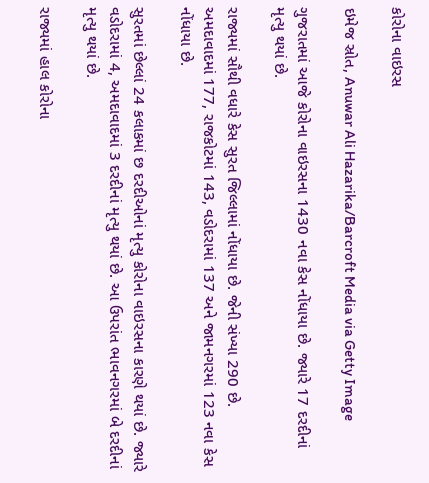કોરોના વાઇરસ

ઇમેજ સ્રોત, Anuwar Ali Hazarika/Barcroft Media via Getty Image

ગુજરાતમાં આજે કોરોના વાઇરસના 1430 નવા કેસ નોંધાયા છે. જ્યારે 17 દરદીનાં મૃત્યુ થયાં છે.

રાજ્યમાં સૌથી વધારે કેસ સુરત જિલ્લામાં નોંધાયા છે. જેની સંખ્યા 290 છે. અમદાવાદમાં 177, રાજકોટમાં 143, વડોદરામાં 137 અને જામનગરમાં 123 નવા કેસ નોંધાયા છે.

સુરતમાં છેલ્લાં 24 કલાકમાં છ દરદીઓનાં મૃત્યુ કોરોના વાઇરસના કારણે થયાં છે. જ્યારે વડોદરામાં 4, અમદાવાદમાં 3 દરદીનાં મૃત્યુ થયાં છે. આ ઉપરાંત ભાવનગરમાં બે દરદીનાં મૃત્યુ થયાં છે.

રાજ્યમાં હાલ કોરોના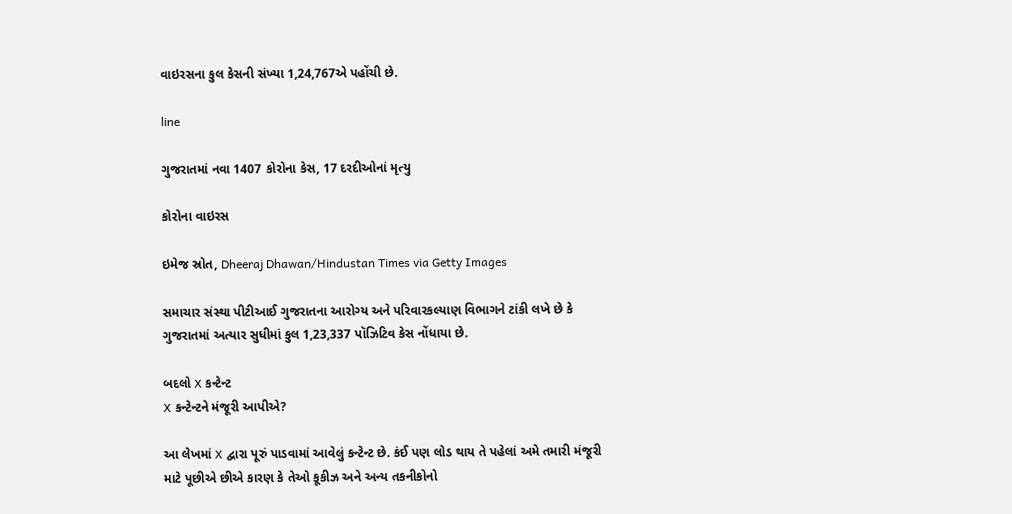વાઇરસના કુલ કેસની સંખ્યા 1,24,767એ પહોંચી છે.

line

ગુજરાતમાં નવા 1407 કોરોના કેસ, 17 દરદીઓનાં મૃત્યુ

કોરોના વાઇરસ

ઇમેજ સ્રોત, Dheeraj Dhawan/Hindustan Times via Getty Images

સમાચાર સંસ્થા પીટીઆઈ ગુજરાતના આરોગ્ય અને પરિવારકલ્યાણ વિભાગને ટાંકી લખે છે કે ગુજરાતમાં અત્યાર સુધીમાં કુલ 1,23,337 પૉઝિટિવ કેસ નોંધાયા છે.

બદલો X કન્ટેન્ટ
X કન્ટેન્ટને મંજૂરી આપીએ?

આ લેખમાં X દ્વારા પૂરું પાડવામાં આવેલું કન્ટેન્ટ છે. કંઈ પણ લોડ થાય તે પહેલાં અમે તમારી મંજૂરી માટે પૂછીએ છીએ કારણ કે તેઓ કૂકીઝ અને અન્ય તકનીકોનો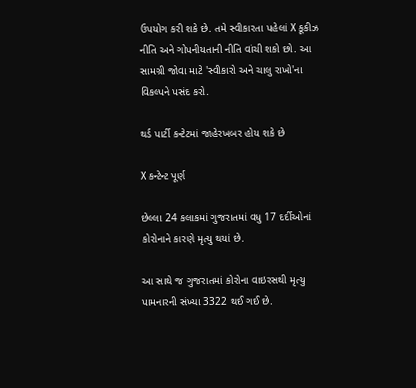ઉપયોગ કરી શકે છે. તમે સ્વીકારતા પહેલાં X કૂકીઝ નીતિ અને ગોપનીયતાની નીતિ વાંચી શકો છો. આ સામગ્રી જોવા માટે 'સ્વીકારો અને ચાલુ રાખો'ના વિકલ્પને પસંદ કરો.

થર્ડ પાર્ટી કન્ટેટમાં જાહેરખબર હોય શકે છે

X કન્ટેન્ટ પૂર્ણ

છેલ્લા 24 કલાકમાં ગુજરાતમાં વધુ 17 દર્દીઓનાં કોરોનાને કારણે મૃત્યુ થયાં છે.

આ સાથે જ ગુજરાતમાં કોરોના વાઇરસથી મૃત્યુ પામનારની સંખ્યા 3322 થઈ ગઈ છે.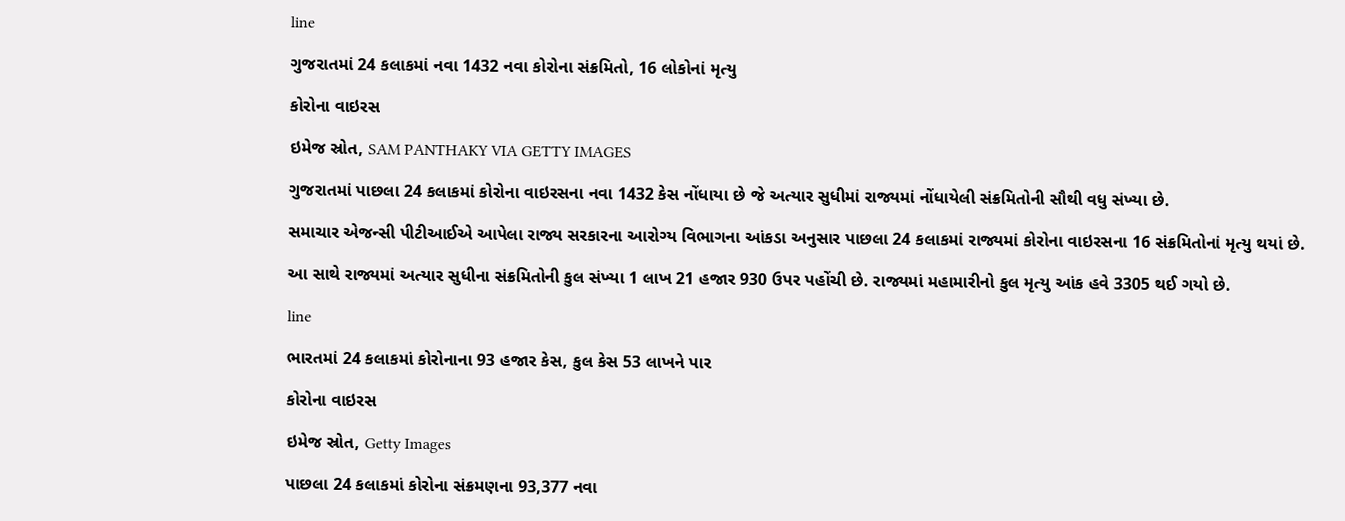line

ગુજરાતમાં 24 કલાકમાં નવા 1432 નવા કોરોના સંક્રમિતો, 16 લોકોનાં મૃત્યુ

કોરોના વાઇરસ

ઇમેજ સ્રોત, SAM PANTHAKY VIA GETTY IMAGES

ગુજરાતમાં પાછલા 24 કલાકમાં કોરોના વાઇરસના નવા 1432 કેસ નોંધાયા છે જે અત્યાર સુધીમાં રાજ્યમાં નોંધાયેલી સંક્રમિતોની સૌથી વધુ સંખ્યા છે.

સમાચાર એજન્સી પીટીઆઈએ આપેલા રાજ્ય સરકારના આરોગ્ય વિભાગના આંકડા અનુસાર પાછલા 24 કલાકમાં રાજ્યમાં કોરોના વાઇરસના 16 સંક્રમિતોનાં મૃત્યુ થયાં છે.

આ સાથે રાજ્યમાં અત્યાર સુધીના સંક્રમિતોની કુલ સંખ્યા 1 લાખ 21 હજાર 930 ઉપર પહોંચી છે. રાજ્યમાં મહામારીનો કુલ મૃત્યુ આંક હવે 3305 થઈ ગયો છે.

line

ભારતમાં 24 કલાકમાં કોરોનાના 93 હજાર કેસ, કુલ કેસ 53 લાખને પાર

કોરોના વાઇરસ

ઇમેજ સ્રોત, Getty Images

પાછલા 24 કલાકમાં કોરોના સંક્રમણના 93,377 નવા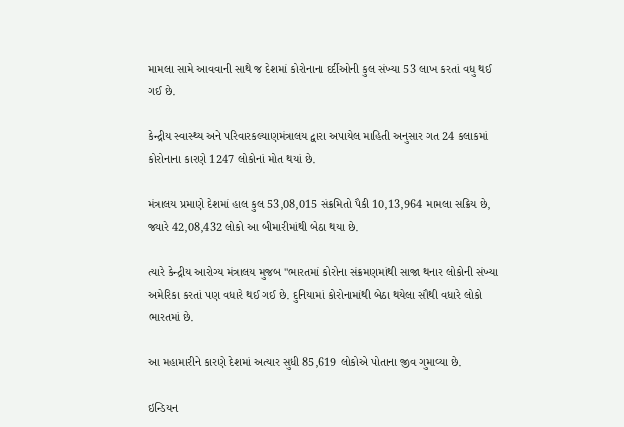મામલા સામે આવવાની સાથે જ દેશમાં કોરોનાના દર્દીઓની કુલ સંખ્યા 53 લાખ કરતાં વધુ થઈ ગઈ છે.

કેન્દ્રીય સ્વાસ્થ્ય અને પરિવારકલ્યાણમંત્રાલય દ્વારા અપાયેલ માહિતી અનુસાર ગત 24 કલાકમાં કોરોનાના કારણે 1247 લોકોનાં મોત થયાં છે.

મંત્રાલય પ્રમાણે દેશમાં હાલ કુલ 53,08,015 સંક્રમિતો પૈકી 10,13,964 મામલા સક્રિય છે, જ્યારે 42,08,432 લોકો આ બીમારીમાંથી બેઠા થયા છે.

ત્યારે કેન્દ્રીય આરોગ્ય મંત્રાલય મુજબ "ભારતમાં કોરોના સંક્રમણમાંથી સાજા થનાર લોકોની સંખ્યા અમેરિકા કરતાં પણ વધારે થઈ ગઈ છે. દુનિયામાં કોરોનામાંથી બેઠા થયેલા સૌથી વધારે લોકો ભારતમાં છે.

આ મહામારીને કારણે દેશમાં અત્યાર સુધી 85,619 લોકોએ પોતાના જીવ ગુમાવ્યા છે.

ઇન્ડિયન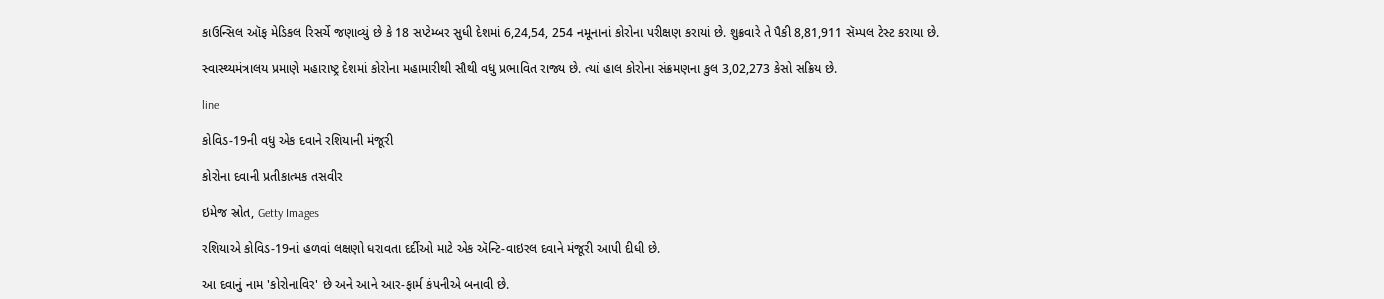કાઉન્સિલ ઑફ મેડિકલ રિસર્ચે જણાવ્યું છે કે 18 સપ્ટેમ્બર સુધી દેશમાં 6,24,54, 254 નમૂનાનાં કોરોના પરીક્ષણ કરાયાં છે. શુક્રવારે તે પૈકી 8,81,911 સૅમ્પલ ટેસ્ટ કરાયા છે.

સ્વાસ્થ્યમંત્રાલય પ્રમાણે મહારાષ્ટ્ર દેશમાં કોરોના મહામારીથી સૌથી વધુ પ્રભાવિત રાજ્ય છે. ત્યાં હાલ કોરોના સંક્રમણના કુલ 3,02,273 કેસો સક્રિય છે.

line

કોવિડ-19ની વધુ એક દવાને રશિયાની મંજૂરી

કોરોના દવાની પ્રતીકાત્મક તસવીર

ઇમેજ સ્રોત, Getty Images

રશિયાએ કોવિડ-19નાં હળવાં લક્ષણો ધરાવતા દર્દીઓ માટે એક ઍન્ટિ-વાઇરલ દવાને મંજૂરી આપી દીધી છે.

આ દવાનું નામ 'કોરોનાવિર' છે અને આને આર-ફાર્મ કંપનીએ બનાવી છે.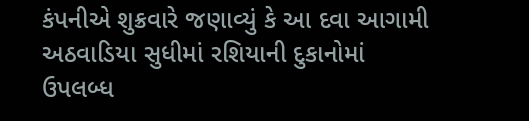કંપનીએ શુક્રવારે જણાવ્યું કે આ દવા આગામી અઠવાડિયા સુધીમાં રશિયાની દુકાનોમાં ઉપલબ્ધ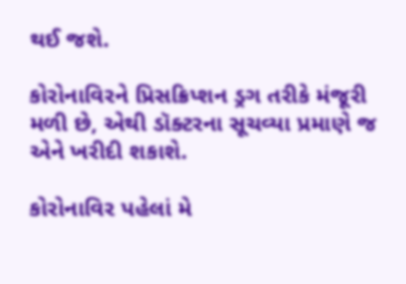થઈ જશે.

કોરોનાવિરને પ્રિસક્રિપ્શન ડ્રગ તરીકે મંજૂરી મળી છે, એથી ડૉક્ટરના સૂચવ્યા પ્રમાણે જ એને ખરીદી શકાશે.

કોરોનાવિર પહેલાં મે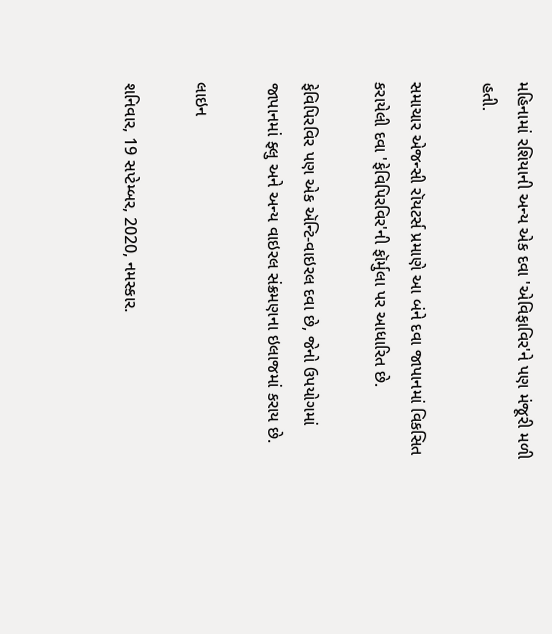મહિનામાં રશિયાની અન્ય એક દવા 'એવિફાવિર'ને પણ મંજૂરી મળી હતી.

સમાચાર એજન્સી રૉયટર્સ પ્રમાણે આ બંને દવા જાપાનમાં વિકસિત કરાયેલી દવા 'ફેવિપિરવિર'ની ફૉર્મુલા પર આધારિત છે.

ફેવિપિરવિર પણ એક ઍન્ટિ-વાઇરલ દવા છે, જેનો ઉપયોગમાં જાપાનમાં ફ્લુ અને અન્ય વાઇરલ સંક્રમણના ઇલાજમાં કરાય છે.

લાઇન

શનિવાર, 19 સપ્ટેમ્બર, 2020, નમસ્કાર.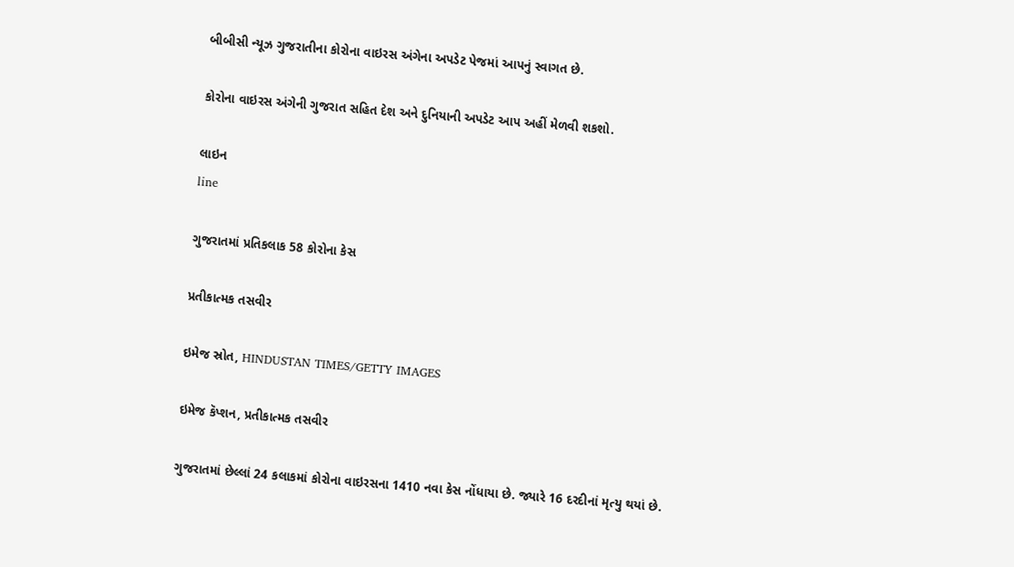બીબીસી ન્યૂઝ ગુજરાતીના કોરોના વાઇરસ અંગેના અપડેટ પેજમાં આપનું સ્વાગત છે.

કોરોના વાઇરસ અંગેની ગુજરાત સહિત દેશ અને દુનિયાની અપડેટ આપ અહીં મેળવી શકશો.

લાઇન
line

ગુજરાતમાં પ્રતિકલાક 58 કોરોના કેસ

પ્રતીકાત્મક તસવીર

ઇમેજ સ્રોત, HINDUSTAN TIMES/GETTY IMAGES

ઇમેજ કૅપ્શન, પ્રતીકાત્મક તસવીર

ગુજરાતમાં છેલ્લાં 24 કલાકમાં કોરોના વાઇરસના 1410 નવા કેસ નોંધાયા છે. જ્યારે 16 દરદીનાં મૃત્યુ થયાં છે.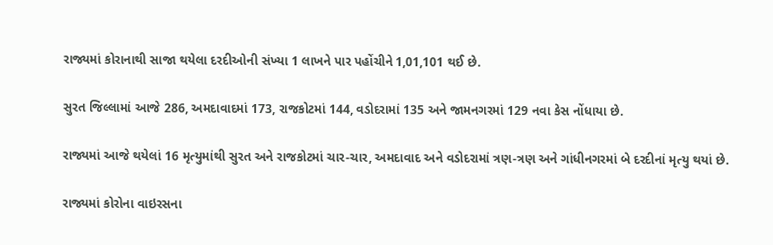રાજ્યમાં કોરાનાથી સાજા થયેલા દરદીઓની સંખ્યા 1 લાખને પાર પહોંચીને 1,01,101 થઈ છે.

સુરત જિલ્લામાં આજે 286, અમદાવાદમાં 173, રાજકોટમાં 144, વડોદરામાં 135 અને જામનગરમાં 129 નવા કેસ નોંધાયા છે.

રાજ્યમાં આજે થયેલાં 16 મૃત્યુમાંથી સુરત અને રાજકોટમાં ચાર-ચાર, અમદાવાદ અને વડોદરામાં ત્રણ-ત્રણ અને ગાંધીનગરમાં બે દરદીનાં મૃત્યુ થયાં છે.

રાજ્યમાં કોરોના વાઇરસના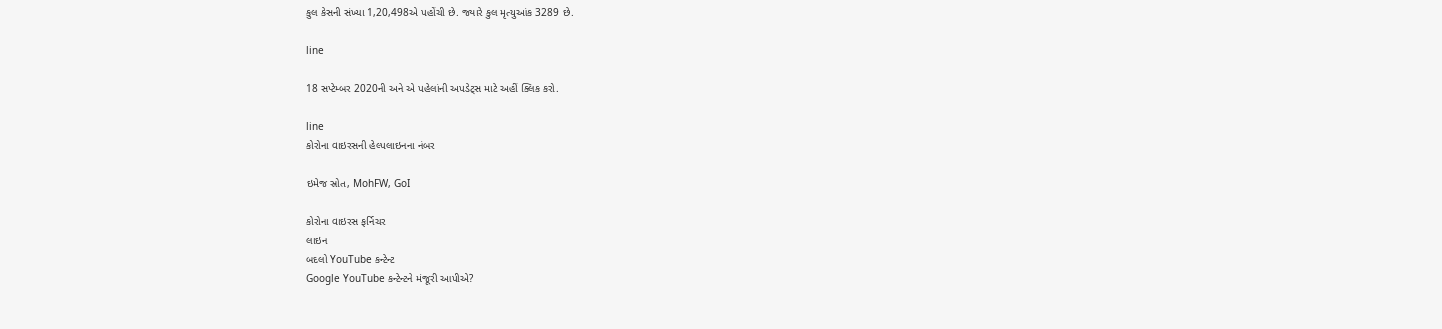કુલ કેસની સંખ્યા 1,20,498એ પહોંચી છે. જ્યારે કુલ મૃત્યુઆંક 3289 છે.

line

18 સપ્ટેમ્બર 2020ની અને એ પહેલાંની અપડેટ્સ માટે અહીં ક્લિક કરો.

line
કોરોના વાઇરસની હેલ્પલાઇનના નંબર

ઇમેજ સ્રોત, MohFW, GoI

કોરોના વાઇરસ ફર્નિચર
લાઇન
બદલો YouTube કન્ટેન્ટ
Google YouTube કન્ટેન્ટને મંજૂરી આપીએ?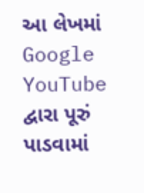આ લેખમાં Google YouTube દ્વારા પૂરું પાડવામાં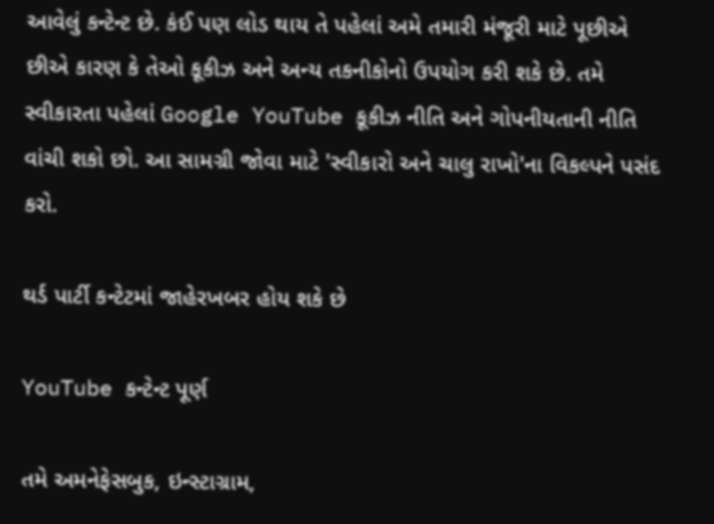આવેલું કન્ટેન્ટ છે. કંઈ પણ લોડ થાય તે પહેલાં અમે તમારી મંજૂરી માટે પૂછીએ છીએ કારણ કે તેઓ કૂકીઝ અને અન્ય તકનીકોનો ઉપયોગ કરી શકે છે. તમે સ્વીકારતા પહેલાં Google YouTube કૂકીઝ નીતિ અને ગોપનીયતાની નીતિ વાંચી શકો છો. આ સામગ્રી જોવા માટે 'સ્વીકારો અને ચાલુ રાખો'ના વિકલ્પને પસંદ કરો.

થર્ડ પાર્ટી કન્ટેટમાં જાહેરખબર હોય શકે છે

YouTube કન્ટેન્ટ પૂર્ણ

તમે અમનેફેસબુક, ઇન્સ્ટાગ્રામ,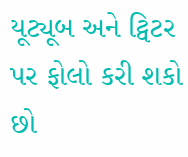યૂટ્યૂબ અને ટ્વિટર પર ફોલો કરી શકો છો